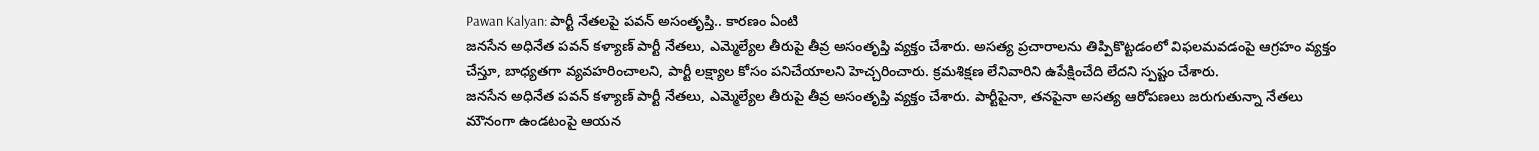Pawan Kalyan: పార్టీ నేతలపై పవన్ అసంతృప్తి.. కారణం ఏంటి
జనసేన అధినేత పవన్ కళ్యాణ్ పార్టీ నేతలు, ఎమ్మెల్యేల తీరుపై తీవ్ర అసంతృప్తి వ్యక్తం చేశారు. అసత్య ప్రచారాలను తిప్పికొట్టడంలో విఫలమవడంపై ఆగ్రహం వ్యక్తం చేస్తూ, బాధ్యతగా వ్యవహరించాలని, పార్టీ లక్ష్యాల కోసం పనిచేయాలని హెచ్చరించారు. క్రమశిక్షణ లేనివారిని ఉపేక్షించేది లేదని స్పష్టం చేశారు.
జనసేన అధినేత పవన్ కళ్యాణ్ పార్టీ నేతలు, ఎమ్మెల్యేల తీరుపై తీవ్ర అసంతృప్తి వ్యక్తం చేశారు. పార్టీపైనా, తనపైనా అసత్య ఆరోపణలు జరుగుతున్నా నేతలు మౌనంగా ఉండటంపై ఆయన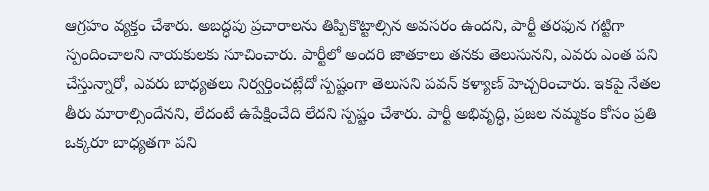ఆగ్రహం వ్యక్తం చేశారు. అబద్ధపు ప్రచారాలను తిప్పికొట్టాల్సిన అవసరం ఉందని, పార్టీ తరఫున గట్టిగా స్పందించాలని నాయకులకు సూచించారు. పార్టీలో అందరి జాతకాలు తనకు తెలుసునని, ఎవరు ఎంత పని చేస్తున్నారో, ఎవరు బాధ్యతలు నిర్వర్తించట్లేదో స్పష్టంగా తెలుసని పవన్ కళ్యాణ్ హెచ్చరించారు. ఇకపై నేతల తీరు మారాల్సిందేనని, లేదంటే ఉపేక్షించేది లేదని స్పష్టం చేశారు. పార్టీ అభివృద్ధి, ప్రజల నమ్మకం కోసం ప్రతి ఒక్కరూ బాధ్యతగా పని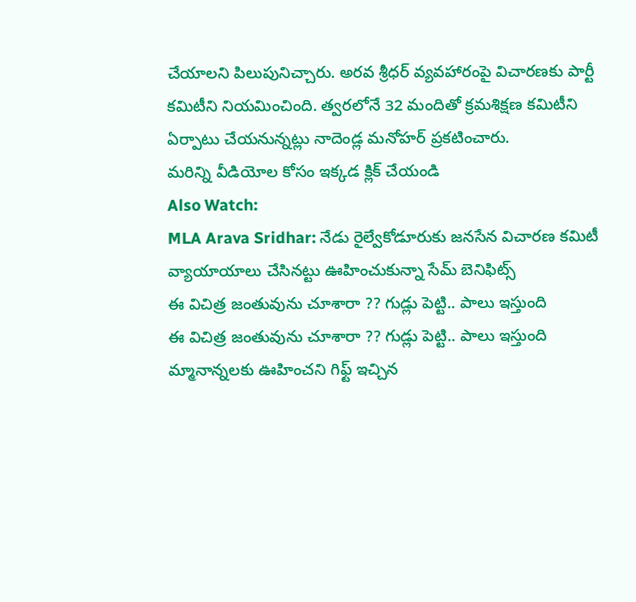చేయాలని పిలుపునిచ్చారు. అరవ శ్రీధర్ వ్యవహారంపై విచారణకు పార్టీ కమిటీని నియమించింది. త్వరలోనే 32 మందితో క్రమశిక్షణ కమిటీని ఏర్పాటు చేయనున్నట్లు నాదెండ్ల మనోహర్ ప్రకటించారు.
మరిన్ని వీడియోల కోసం ఇక్కడ క్లిక్ చేయండి
Also Watch:
MLA Arava Sridhar: నేడు రైల్వేకోడూరుకు జనసేన విచారణ కమిటీ
వ్యాయాయాలు చేసినట్టు ఊహించుకున్నా సేమ్ బెనిఫిట్స్
ఈ విచిత్ర జంతువును చూశారా ?? గుడ్లు పెట్టి.. పాలు ఇస్తుంది
ఈ విచిత్ర జంతువును చూశారా ?? గుడ్లు పెట్టి.. పాలు ఇస్తుంది
మ్మానాన్నలకు ఊహించని గిఫ్ట్ ఇచ్చిన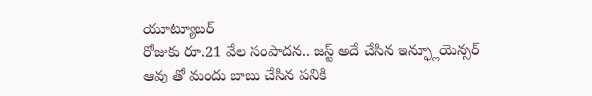యూట్యూబర్
రోజుకు రూ.21 వేల సంపాదన.. జస్ట్ అదే చేసిన ఇన్ఫ్లూయెన్సర్
ఆవు తో మందు బాబు చేసిన పనికి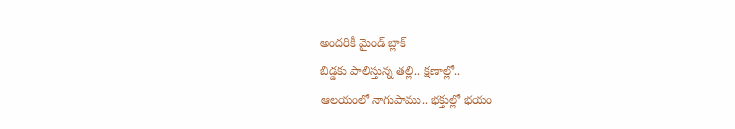అందరికీ మైండ్ బ్లాక్
బిడ్డకు పాలిస్తున్న తల్లి.. క్షణాల్లో..
ఆలయంలో నాగుపాము.. భక్తుల్లో భయం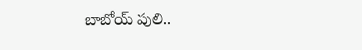బాబోయ్ పులి..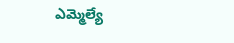ఎమ్మెల్యే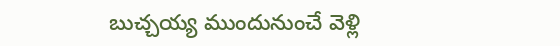బుచ్చయ్య ముందునుంచే వెళ్లి